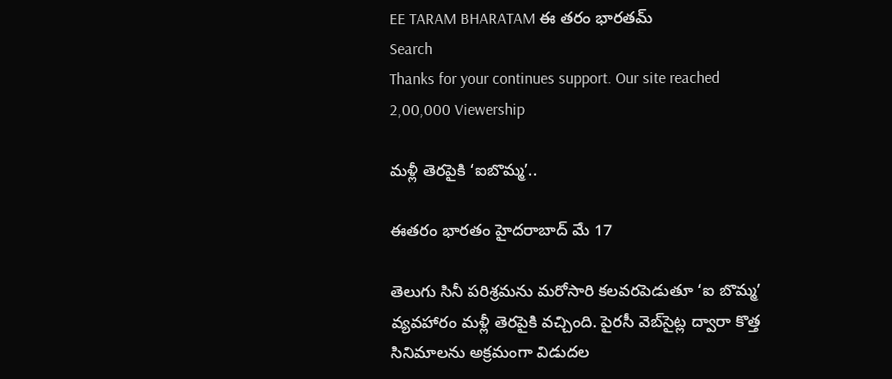EE TARAM BHARATAM ఈ తరం భారతమ్
Search
Thanks for your continues support. Our site reached 2,00,000 Viewership

మళ్లీ తెరపైకి ‘ఐబొమ్మ’..

ఈతరం భారతం హైదరాబాద్ మే 17

తెలుగు సినీ పరిశ్రమను మరోసారి కలవరపెడుతూ ‘ఐ బొమ్మ’ వ్యవహారం మళ్లీ తెరపైకి వచ్చింది. పైరసీ వెబ్‌సైట్ల ద్వారా కొత్త సినిమాలను అక్రమంగా విడుదల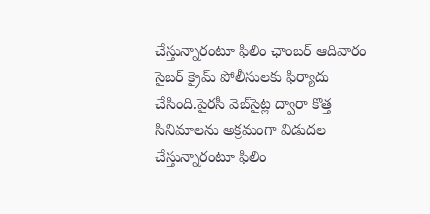చేస్తున్నారంటూ ఫిలిం ఛాంబర్ ఆదివారం సైబర్ క్రైమ్ పోలీసులకు ఫిర్యాదు చేసింది.పైరసీ వెబ్‌సైట్ల ద్వారా కొత్త సినిమాలను అక్రమంగా విడుదల చేస్తున్నారంటూ ఫిలిం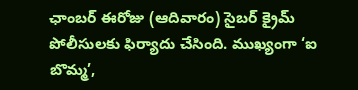ఛాంబర్ ఈరోజు (ఆదివారం) సైబర్ క్రైమ్ పోలీసులకు ఫిర్యాదు చేసింది. ముఖ్యంగా ‘ఐ బొమ్మ’,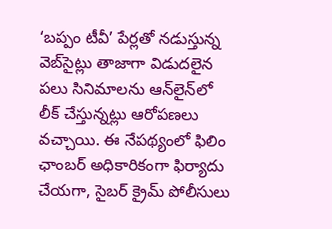‘బప్పం టీవీ’ పేర్లతో నడుస్తున్న వెబ్‌సైట్లు తాజాగా విడుదలైన పలు సినిమాలను ఆన్‌లైన్‌లో లీక్ చేస్తున్నట్లు ఆరోపణలు వచ్చాయి. ఈ నేపథ్యంలో ఫిలిం ఛాంబర్ అధికారికంగా ఫిర్యాదు చేయగా, సైబర్ క్రైమ్ పోలీసులు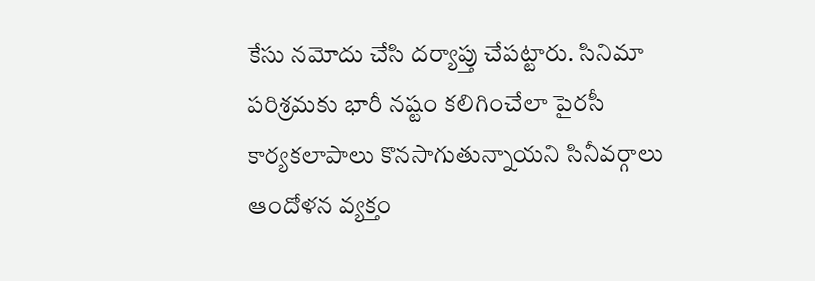కేసు నమోదు చేసి దర్యాప్తు చేపట్టారు. సినిమా పరిశ్రమకు భారీ నష్టం కలిగించేలా పైరసీ కార్యకలాపాలు కొనసాగుతున్నాయని సినీవర్గాలు ఆందోళన వ్యక్తం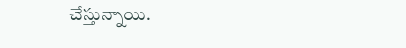చేస్తున్నాయి.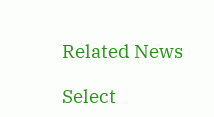Related News

Select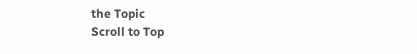the Topic
Scroll to Top